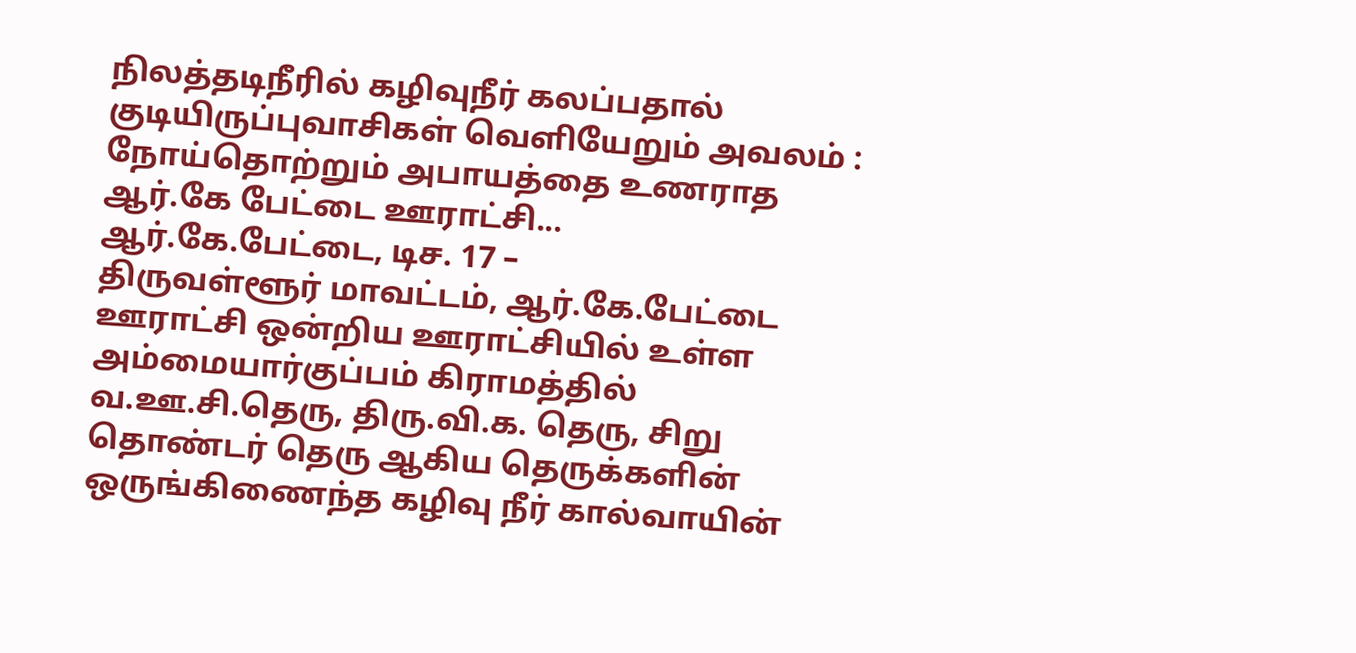நிலத்தடிநீரில் கழிவுநீர் கலப்பதால் குடியிருப்புவாசிகள் வெளியேறும் அவலம் : நோய்தொற்றும் அபாயத்தை உணராத ஆர்.கே பேட்டை ஊராட்சி...
ஆர்.கே.பேட்டை, டிச. 17 –
திருவள்ளூர் மாவட்டம், ஆர்.கே.பேட்டை ஊராட்சி ஒன்றிய ஊராட்சியில் உள்ள அம்மையார்குப்பம் கிராமத்தில் வ.ஊ.சி.தெரு, திரு.வி.க. தெரு, சிறு தொண்டர் தெரு ஆகிய தெருக்களின் ஒருங்கிணைந்த கழிவு நீர் கால்வாயின்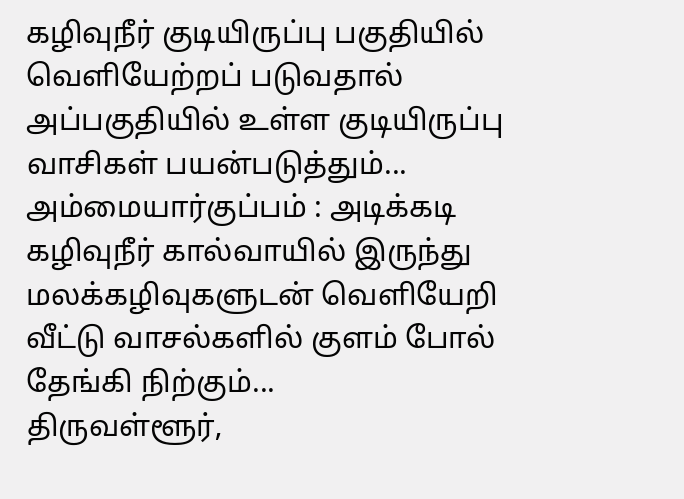கழிவுநீர் குடியிருப்பு பகுதியில் வெளியேற்றப் படுவதால் அப்பகுதியில் உள்ள குடியிருப்பு வாசிகள் பயன்படுத்தும்...
அம்மையார்குப்பம் : அடிக்கடி கழிவுநீர் கால்வாயில் இருந்து மலக்கழிவுகளுடன் வெளியேறி வீட்டு வாசல்களில் குளம் போல் தேங்கி நிற்கும்...
திருவள்ளூர்,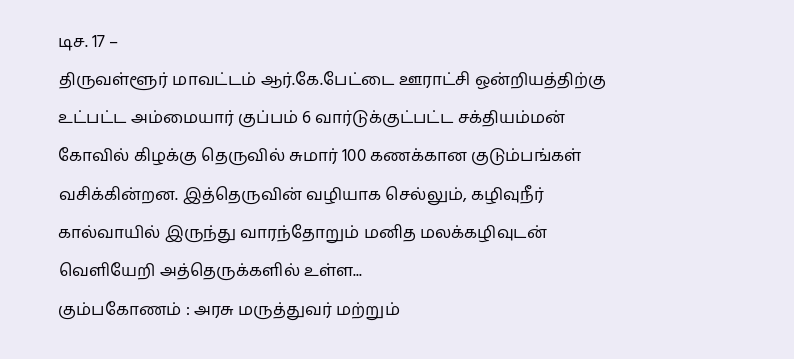டிச. 17 –
திருவள்ளூர் மாவட்டம் ஆர்.கே.பேட்டை ஊராட்சி ஒன்றியத்திற்கு உட்பட்ட அம்மையார் குப்பம் 6 வார்டுக்குட்பட்ட சக்தியம்மன் கோவில் கிழக்கு தெருவில் சுமார் 100 கணக்கான குடும்பங்கள் வசிக்கின்றன. இத்தெருவின் வழியாக செல்லும், கழிவுநீர் கால்வாயில் இருந்து வாரந்தோறும் மனித மலக்கழிவுடன் வெளியேறி அத்தெருக்களில் உள்ள...
கும்பகோணம் : அரசு மருத்துவர் மற்றும்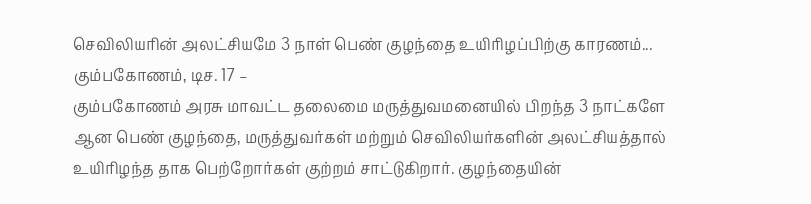செவிலியரின் அலட்சியமே 3 நாள் பெண் குழந்தை உயிரிழப்பிற்கு காரணம்...
கும்பகோணம், டிச. 17 –
கும்பகோணம் அரசு மாவட்ட தலைமை மருத்துவமனையில் பிறந்த 3 நாட்களே ஆன பெண் குழந்தை, மருத்துவர்கள் மற்றும் செவிலியர்களின் அலட்சியத்தால் உயிரிழந்த தாக பெற்றோர்கள் குற்றம் சாட்டுகிறார். குழந்தையின்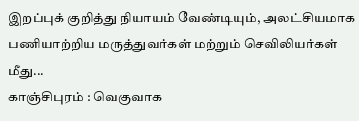இறப்புக் குறித்து நியாயம் வேண்டியும், அலட்சியமாக பணியாற்றிய மருத்துவர்கள் மற்றும் செவிலியர்கள் மீது...
காஞ்சிபுரம் : வெகுவாக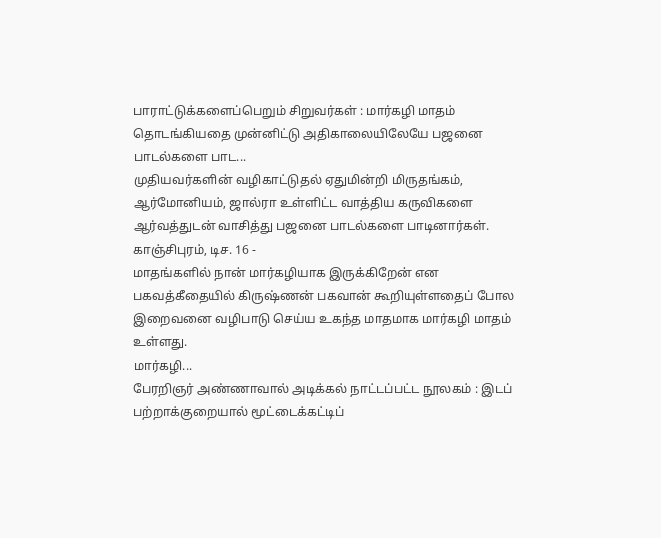பாராட்டுக்களைப்பெறும் சிறுவர்கள் : மார்கழி மாதம் தொடங்கியதை முன்னிட்டு அதிகாலையிலேயே பஜனை பாடல்களை பாட...
முதியவர்களின் வழிகாட்டுதல் ஏதுமின்றி மிருதங்கம், ஆர்மோனியம், ஜால்ரா உள்ளிட்ட வாத்திய கருவிகளை ஆர்வத்துடன் வாசித்து பஜனை பாடல்களை பாடினார்கள்.
காஞ்சிபுரம், டிச. 16 -
மாதங்களில் நான் மார்கழியாக இருக்கிறேன் என பகவத்கீதையில் கிருஷ்ணன் பகவான் கூறியுள்ளதைப் போல இறைவனை வழிபாடு செய்ய உகந்த மாதமாக மார்கழி மாதம் உள்ளது.
மார்கழி...
பேரறிஞர் அண்ணாவால் அடிக்கல் நாட்டப்பட்ட நூலகம் : இடப் பற்றாக்குறையால் மூட்டைக்கட்டிப்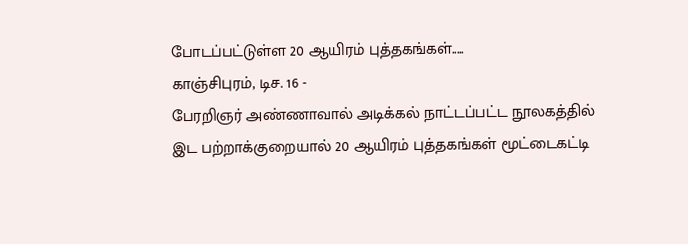போடப்பட்டுள்ள 20 ஆயிரம் புத்தகங்கள்.....
காஞ்சிபுரம், டிச. 16 -
பேரறிஞர் அண்ணாவால் அடிக்கல் நாட்டப்பட்ட நூலகத்தில் இட பற்றாக்குறையால் 20 ஆயிரம் புத்தகங்கள் மூட்டைகட்டி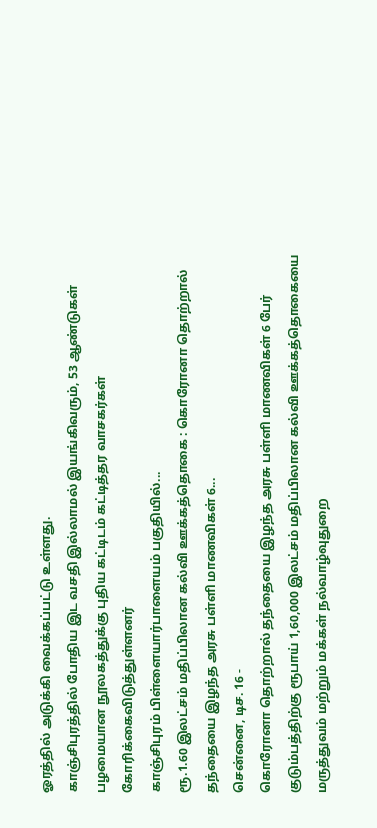ஓரத்தில் அடுக்கி வைக்கப்பட்டு உள்ளது.
காஞ்சிபுரத்தில் போதிய இட வசதி இல்லாமல் இயங்கிவரும், 53 ஆண்டுகள் பழமையான நூலகத்துக்கு புதிய கட்டிடம் கட்டித்தர வாசகர்கள் கோரிக்கைவிடுத்துள்ளனர்
காஞ்சிபுரம் பிள்ளையார்பாளையம் பகுதியில்...
ரூ.1.60 இலட்சம் மதிப்பிலான கல்வி ஊக்கத்தொகை : கொரோனா தொற்றால் தந்தையை இழந்த அரசு பள்ளி மாணவிகள் 6...
சென்னை, டிச. 16 -
கொரோனா தொற்றால் தந்தையை இழந்த அரசு பள்ளி மாணவிகள் 6 பேர் குடும்பத்திற்கு ரூபாய் 1,60,000 இலட்சம் மதிப்பிலான கல்வி ஊக்கத்தொகையை மருத்துவம் மற்றும் மக்கள் நல்வாழ்வுதுறை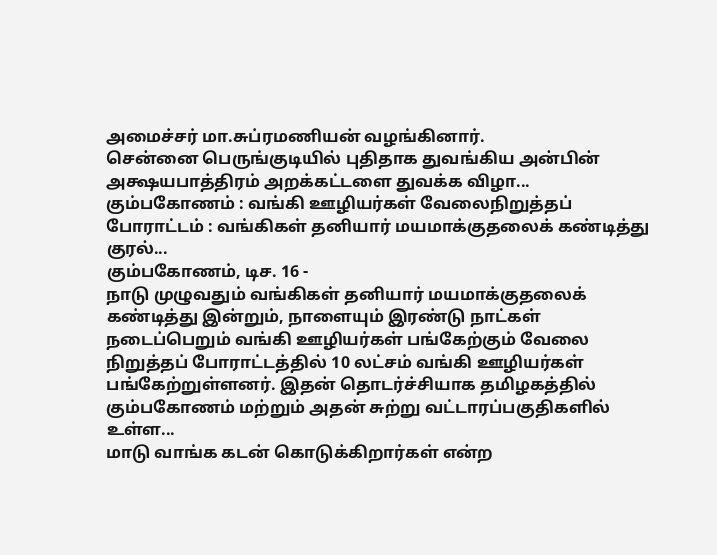அமைச்சர் மா.சுப்ரமணியன் வழங்கினார்.
சென்னை பெருங்குடியில் புதிதாக துவங்கிய அன்பின் அக்ஷயபாத்திரம் அறக்கட்டளை துவக்க விழா...
கும்பகோணம் : வங்கி ஊழியர்கள் வேலைநிறுத்தப் போராட்டம் : வங்கிகள் தனியார் மயமாக்குதலைக் கண்டித்து குரல்...
கும்பகோணம், டிச. 16 -
நாடு முழுவதும் வங்கிகள் தனியார் மயமாக்குதலைக் கண்டித்து இன்றும், நாளையும் இரண்டு நாட்கள் நடைப்பெறும் வங்கி ஊழியர்கள் பங்கேற்கும் வேலை நிறுத்தப் போராட்டத்தில் 10 லட்சம் வங்கி ஊழியர்கள் பங்கேற்றுள்ளனர். இதன் தொடர்ச்சியாக தமிழகத்தில் கும்பகோணம் மற்றும் அதன் சுற்று வட்டாரப்பகுதிகளில் உள்ள...
மாடு வாங்க கடன் கொடுக்கிறார்கள் என்ற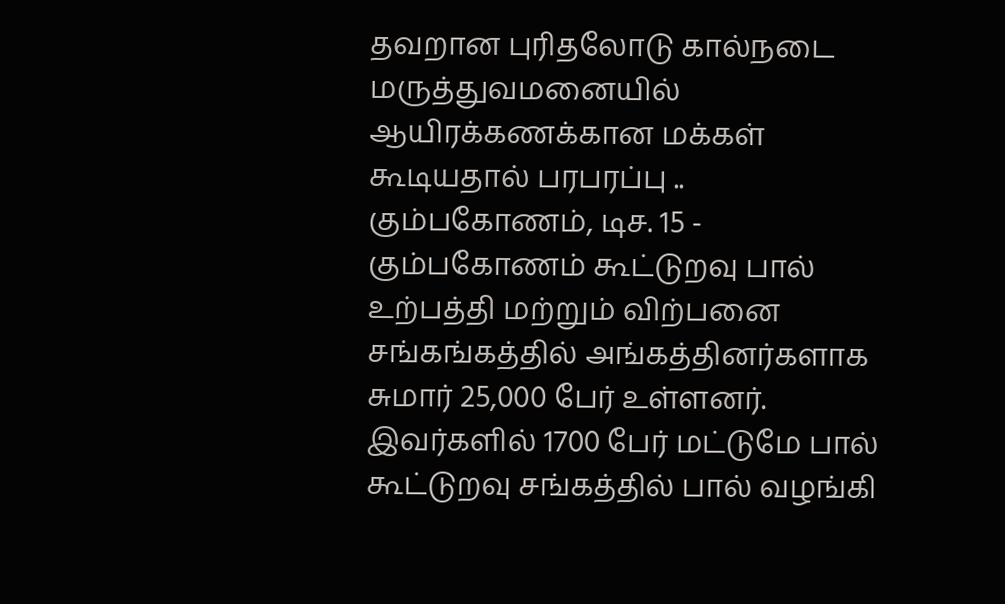தவறான புரிதலோடு கால்நடை மருத்துவமனையில் ஆயிரக்கணக்கான மக்கள் கூடியதால் பரபரப்பு ..
கும்பகோணம், டிச. 15 -
கும்பகோணம் கூட்டுறவு பால் உற்பத்தி மற்றும் விற்பனை சங்கங்கத்தில் அங்கத்தினர்களாக சுமார் 25,000 பேர் உள்ளனர். இவர்களில் 1700 பேர் மட்டுமே பால் கூட்டுறவு சங்கத்தில் பால் வழங்கி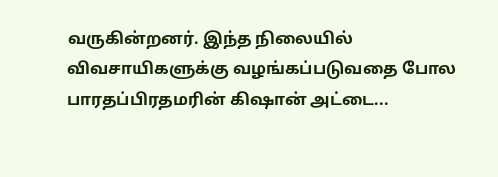வருகின்றனர். இந்த நிலையில் விவசாயிகளுக்கு வழங்கப்படுவதை போல பாரதப்பிரதமரின் கிஷான் அட்டை...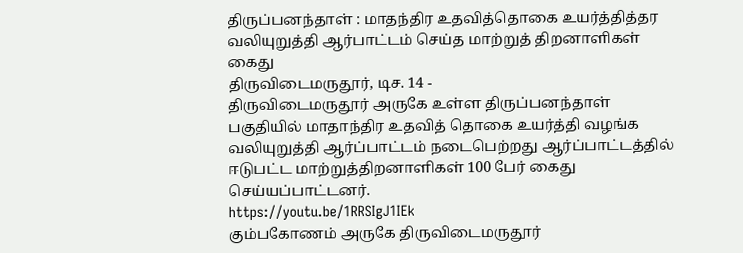திருப்பனந்தாள் : மாதந்திர உதவித்தொகை உயர்த்தித்தர வலியுறுத்தி ஆர்பாட்டம் செய்த மாற்றுத் திறனாளிகள் கைது
திருவிடைமருதூர், டிச. 14 -
திருவிடைமருதூர் அருகே உள்ள திருப்பனந்தாள் பகுதியில் மாதாந்திர உதவித் தொகை உயர்த்தி வழங்க வலியுறுத்தி ஆர்ப்பாட்டம் நடைபெற்றது ஆர்ப்பாட்டத்தில் ஈடுபட்ட மாற்றுத்திறனாளிகள் 100 பேர் கைது செய்யப்பாட்டனர்.
https://youtu.be/1RRSIgJ1IEk
கும்பகோணம் அருகே திருவிடைமருதூர்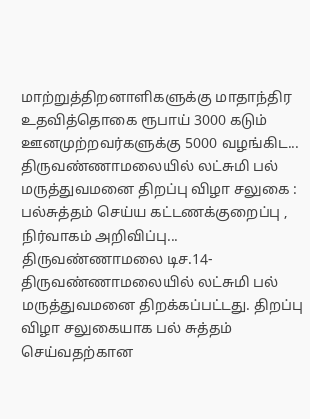மாற்றுத்திறனாளிகளுக்கு மாதாந்திர உதவித்தொகை ரூபாய் 3000 கடும் ஊனமுற்றவர்களுக்கு 5000 வழங்கிட...
திருவண்ணாமலையில் லட்சுமி பல் மருத்துவமனை திறப்பு விழா சலுகை : பல்சுத்தம் செய்ய கட்டணக்குறைப்பு , நிர்வாகம் அறிவிப்பு...
திருவண்ணாமலை டிச.14-
திருவண்ணாமலையில் லட்சுமி பல் மருத்துவமனை திறக்கப்பட்டது. திறப்பு விழா சலுகையாக பல் சுத்தம் செய்வதற்கான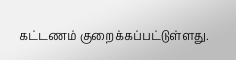கட்டணம் குறைக்கப்பட்டுள்ளது.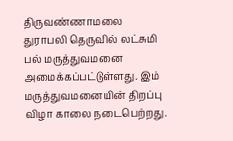திருவண்ணாமலை துராபலி தெருவில் லட்சுமி பல் மருத்துவமனை அமைக்கப்பட்டுள்ளது. இம் மருத்துவமனையின் திறப்பு விழா காலை நடைபெற்றது.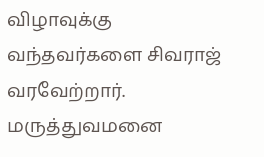விழாவுக்கு வந்தவர்களை சிவராஜ் வரவேற்றார். மருத்துவமனை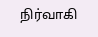நிர்வாகி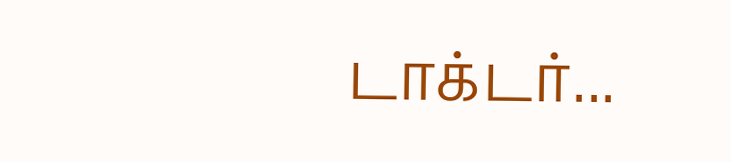டாக்டர்...